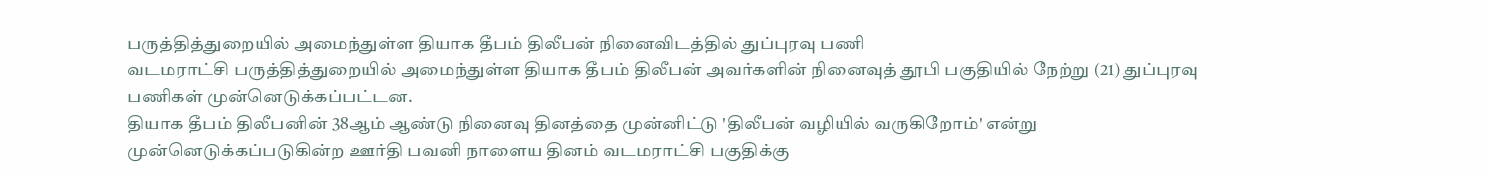பருத்தித்துறையில் அமைந்துள்ள தியாக தீபம் திலீபன் நினைவிடத்தில் துப்புரவு பணி
வடமராட்சி பருத்தித்துறையில் அமைந்துள்ள தியாக தீபம் திலீபன் அவர்களின் நினைவுத் தூபி பகுதியில் நேற்று (21) துப்புரவு பணிகள் முன்னெடுக்கப்பட்டன.
தியாக தீபம் திலீபனின் 38ஆம் ஆண்டு நினைவு தினத்தை முன்னிட்டு 'திலீபன் வழியில் வருகிறோம்' என்று முன்னெடுக்கப்படுகின்ற ஊர்தி பவனி நாளைய தினம் வடமராட்சி பகுதிக்கு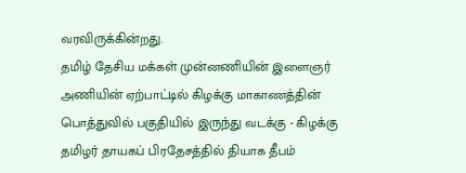வரவிருக்கின்றது.
தமிழ் தேசிய மக்கள் முன்னணியின் இளைஞர் அணியின் ஏற்பாட்டில் கிழக்கு மாகாணத்தின் பொத்துவில் பகுதியில் இருந்து வடக்கு - கிழக்கு தமிழர் தாயகப் பிரதேசத்தில் தியாக தீபம்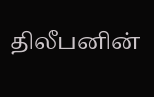திலீபனின்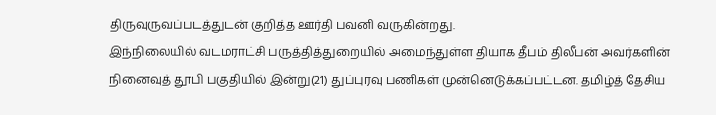திருவுருவப்படத்துடன் குறித்த ஊர்தி பவனி வருகின்றது.
இந்நிலையில் வடமராட்சி பருத்தித்துறையில் அமைந்துள்ள தியாக தீபம் திலீபன் அவர்களின் நினைவுத் தூபி பகுதியில் இன்று(21) துப்புரவு பணிகள் முன்னெடுக்கப்பட்டன. தமிழ்த் தேசிய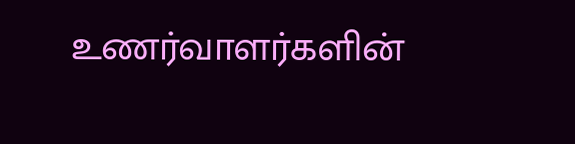உணர்வாளர்களின்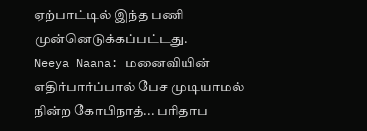ஏற்பாட்டில் இந்த பணி முன்னெடுக்கப்பட்டது.
Neeya Naana: மனைவியின் எதிர்பார்ப்பால் பேச முடியாமல் நின்ற கோபிநாத்... பரிதாப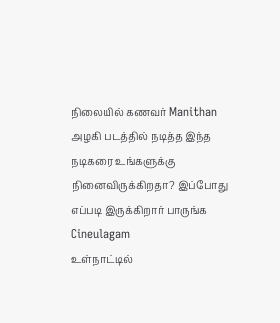நிலையில் கணவர் Manithan
அழகி படத்தில் நடித்த இந்த நடிகரை உங்களுக்கு நினைவிருக்கிறதா? இப்போது எப்படி இருக்கிறார் பாருங்க Cineulagam
உள்நாட்டில்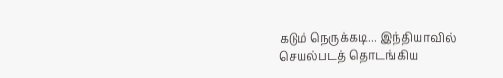கடும் நெருக்கடி... இந்தியாவில் செயல்படத் தொடங்கிய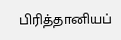பிரித்தானியப்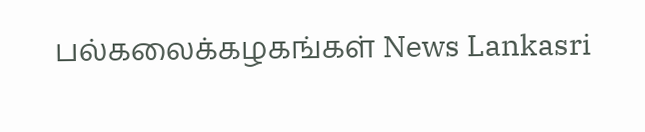பல்கலைக்கழகங்கள் News Lankasri